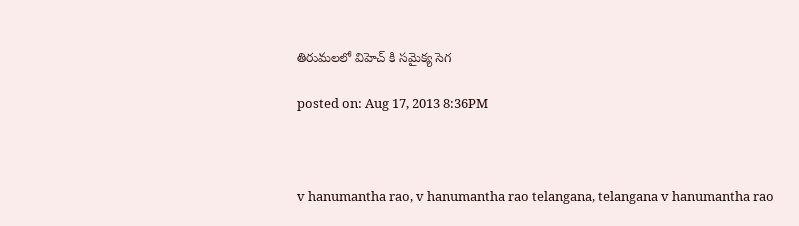తిరుమలలో విహెచ్ కి సమైక్య సెగ

posted on: Aug 17, 2013 8:36PM



v hanumantha rao, v hanumantha rao telangana, telangana v hanumantha rao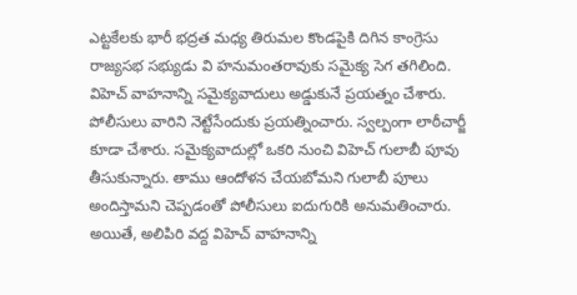ఎట్టకేలకు భారీ భద్రత మధ్య తిరుమల కొండపైకి దిగిన కాంగ్రెసు రాజ్యసభ సభ్యుడు వి హనుమంతరావుకు సమైక్య సెగ తగిలింది. విహెచ్ వాహనాన్ని సమైక్యవాదులు అడ్డుకునే ప్రయత్నం చేశారు. పోలీసులు వారిని నెట్టేసేందుకు ప్రయత్నించారు. స్వల్పంగా లాఠీచార్జీ కూడా చేశారు. సమైక్యవాదుల్లో ఒకరి నుంచి విహెచ్ గులాబీ పూవు తీసుకున్నారు. తాము ఆందోళన చేయబోమని గులాబీ పూలు అందిస్తామని చెప్పడంతో పోలీసులు ఐదుగురికి అనుమతించారు. అయితే, అలిపిరి వద్ద విహెచ్ వాహనాన్ని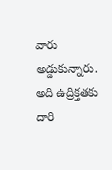వారు అడ్డుకున్నారు. అది ఉద్రిక్తతకు దారి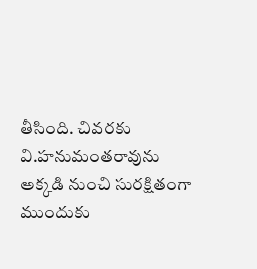తీసింది. చివరకు వి.హనుమంతరావును అక్కడి నుంచి సురక్షితంగా ముందుకు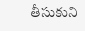తీసుకుని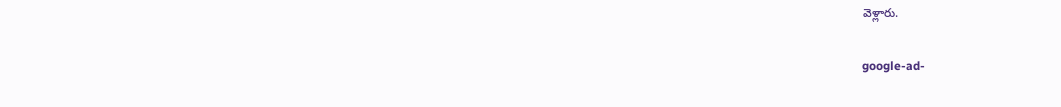వెళ్లారు.

google-ad-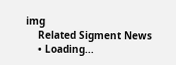img
    Related Sigment News
    • Loading...